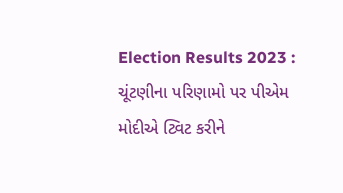Election Results 2023 : ચૂંટણીના પરિણામો પર પીએમ મોદીએ ટ્વિટ કરીને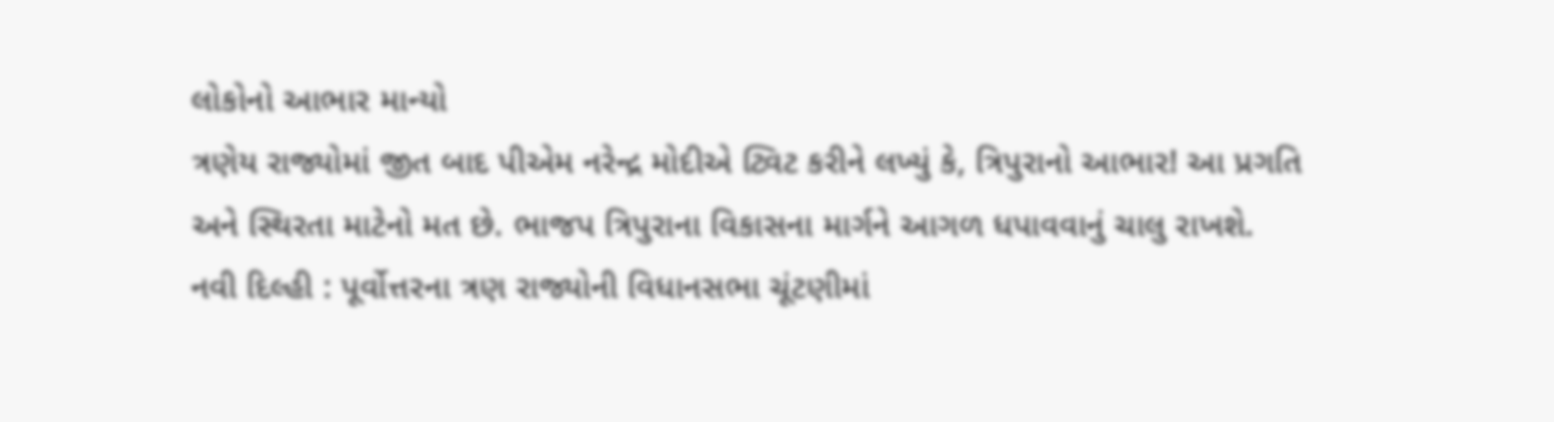લોકોનો આભાર માન્યો
ત્રણેય રાજ્યોમાં જીત બાદ પીએમ નરેન્દ્ર મોદીએ ટ્વિટ કરીને લખ્યું કે, ત્રિપુરાનો આભાર! આ પ્રગતિ અને સ્થિરતા માટેનો મત છે. ભાજપ ત્રિપુરાના વિકાસના માર્ગને આગળ ધપાવવાનું ચાલુ રાખશે.
નવી દિલ્હી : પૂર્વોત્તરના ત્રણ રાજ્યોની વિધાનસભા ચૂંટણીમાં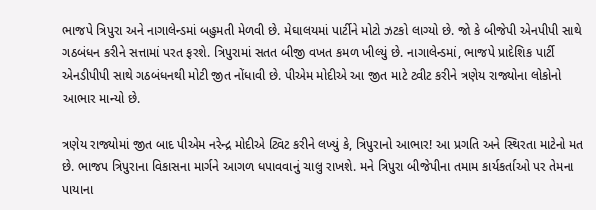ભાજપે ત્રિપુરા અને નાગાલેન્ડમાં બહુમતી મેળવી છે. મેઘાલયમાં પાર્ટીને મોટો ઝટકો લાગ્યો છે. જો કે બીજેપી એનપીપી સાથે ગઠબંધન કરીને સત્તામાં પરત ફરશે. ત્રિપુરામાં સતત બીજી વખત કમળ ખીલ્યું છે. નાગાલેન્ડમાં, ભાજપે પ્રાદેશિક પાર્ટી એનડીપીપી સાથે ગઠબંધનથી મોટી જીત નોંધાવી છે. પીએમ મોદીએ આ જીત માટે ટ્વીટ કરીને ત્રણેય રાજ્યોના લોકોનો આભાર માન્યો છે.

ત્રણેય રાજ્યોમાં જીત બાદ પીએમ નરેન્દ્ર મોદીએ ટ્વિટ કરીને લખ્યું કે, ત્રિપુરાનો આભાર! આ પ્રગતિ અને સ્થિરતા માટેનો મત છે. ભાજપ ત્રિપુરાના વિકાસના માર્ગને આગળ ધપાવવાનું ચાલુ રાખશે. મને ત્રિપુરા બીજેપીના તમામ કાર્યકર્તાઓ પર તેમના પાયાના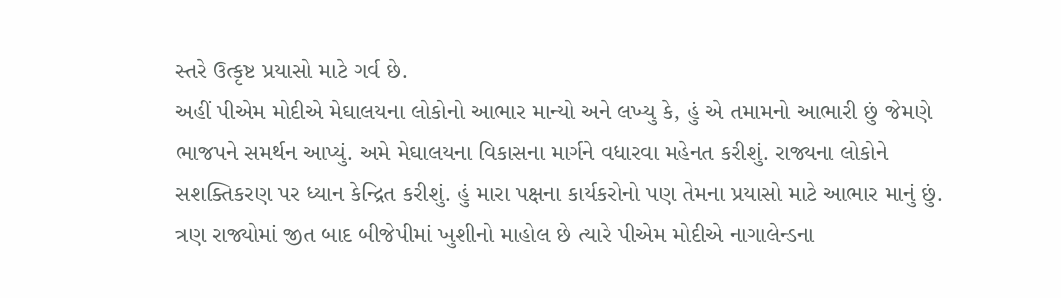સ્તરે ઉત્કૃષ્ટ પ્રયાસો માટે ગર્વ છે.
અહીં પીએમ મોદીએ મેઘાલયના લોકોનો આભાર માન્યો અને લખ્યુ કે, હું એ તમામનો આભારી છું જેમણે ભાજપને સમર્થન આપ્યું. અમે મેઘાલયના વિકાસના માર્ગને વધારવા મહેનત કરીશું. રાજ્યના લોકોને સશક્તિકરણ પર ધ્યાન કેન્દ્રિત કરીશું. હું મારા પક્ષના કાર્યકરોનો પણ તેમના પ્રયાસો માટે આભાર માનું છું.
ત્રણ રાજ્યોમાં જીત બાદ બીજેપીમાં ખુશીનો માહોલ છે ત્યારે પીએમ મોદીએ નાગાલેન્ડના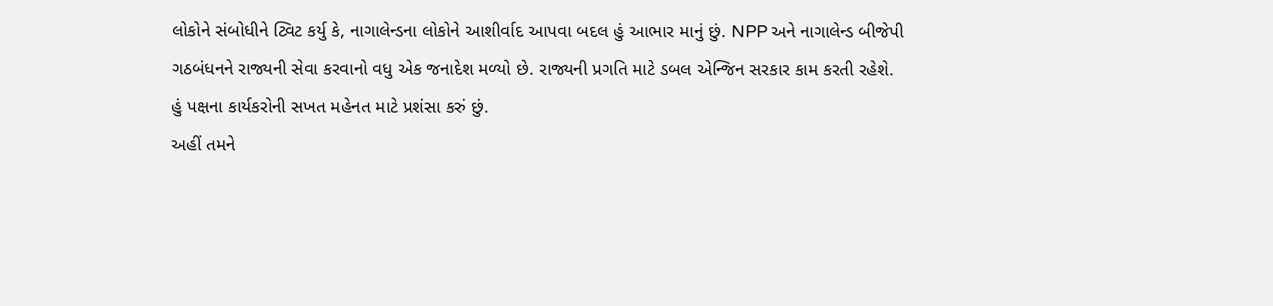લોકોને સંબોધીને ટ્વિટ કર્યુ કે, નાગાલેન્ડના લોકોને આશીર્વાદ આપવા બદલ હું આભાર માનું છું. NPP અને નાગાલેન્ડ બીજેપી ગઠબંધનને રાજ્યની સેવા કરવાનો વધુ એક જનાદેશ મળ્યો છે. રાજ્યની પ્રગતિ માટે ડબલ એન્જિન સરકાર કામ કરતી રહેશે. હું પક્ષના કાર્યકરોની સખત મહેનત માટે પ્રશંસા કરું છું.
અહીં તમને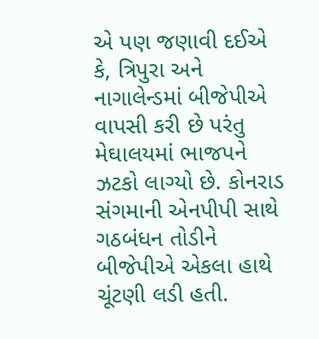એ પણ જણાવી દઈએ કે, ત્રિપુરા અને નાગાલેન્ડમાં બીજેપીએ વાપસી કરી છે પરંતુ મેઘાલયમાં ભાજપને ઝટકો લાગ્યો છે. કોનરાડ સંગમાની એનપીપી સાથે ગઠબંધન તોડીને બીજેપીએ એકલા હાથે ચૂંટણી લડી હતી.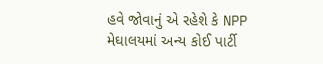હવે જોવાનું એ રહેશે કે NPP મેઘાલયમાં અન્ય કોઈ પાર્ટી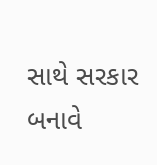સાથે સરકાર બનાવે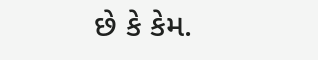છે કે કેમ.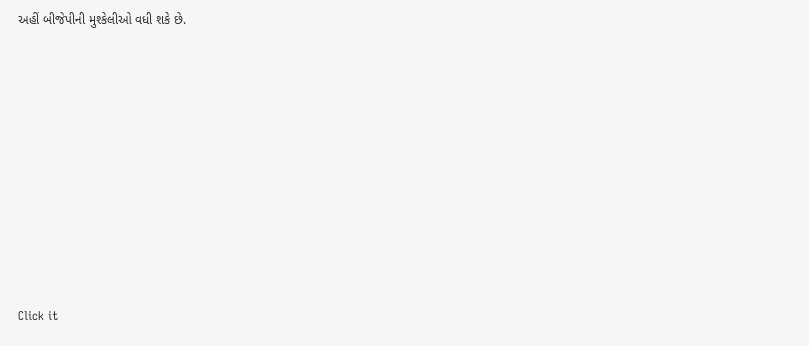અહીં બીજેપીની મુશ્કેલીઓ વધી શકે છે.












Click it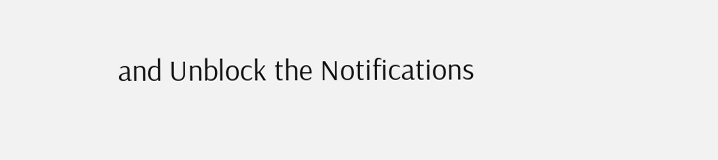and Unblock the Notifications